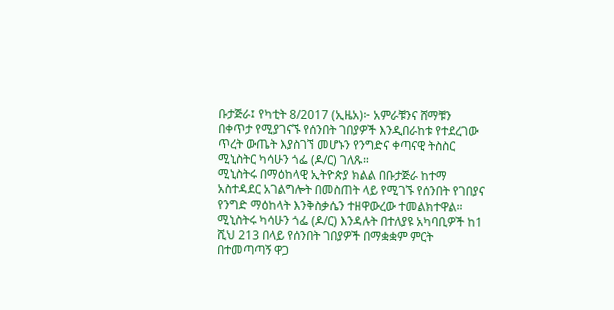ቡታጅራ፤ የካቲት 8/2017 (ኢዜአ)፦ አምራቹንና ሸማቹን በቀጥታ የሚያገናኙ የሰንበት ገበያዎች እንዲበራከቱ የተደረገው ጥረት ውጤት እያስገኘ መሆኑን የንግድና ቀጣናዊ ትስስር ሚኒስትር ካሳሁን ጎፌ (ዶ/ር) ገለጹ።
ሚኒስትሩ በማዕከላዊ ኢትዮጵያ ክልል በቡታጅራ ከተማ አስተዳደር አገልግሎት በመስጠት ላይ የሚገኙ የሰንበት የገበያና የንግድ ማዕከላት እንቅስቃሴን ተዘዋውረው ተመልክተዋል።
ሚኒስትሩ ካሳሁን ጎፌ (ዶ/ር) እንዳሉት በተለያዩ አካባቢዎች ከ1 ሺህ 213 በላይ የሰንበት ገበያዎች በማቋቋም ምርት በተመጣጣኝ ዋጋ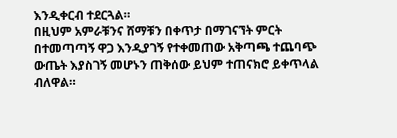እንዲቀርብ ተደርጓል።
በዚህም አምራቹንና ሸማቹን በቀጥታ በማገናኘት ምርት በተመጣጣኝ ዋጋ እንዲያገኝ የተቀመጠው አቅጣጫ ተጨባጭ ውጤት እያስገኝ መሆኑን ጠቅሰው ይህም ተጠናክሮ ይቀጥላል ብለዋል።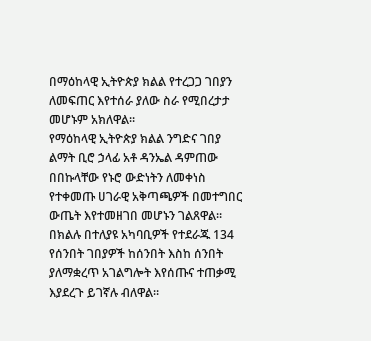በማዕከላዊ ኢትዮጵያ ክልል የተረጋጋ ገበያን ለመፍጠር እየተሰራ ያለው ስራ የሚበረታታ መሆኑም አክለዋል።
የማዕከላዊ ኢትዮጵያ ክልል ንግድና ገበያ ልማት ቢሮ ኃላፊ አቶ ዳንኤል ዳምጠው በበኩላቸው የኑሮ ውድነትን ለመቀነስ የተቀመጡ ሀገራዊ አቅጣጫዎች በመተግበር ውጤት እየተመዘገበ መሆኑን ገልጸዋል።
በክልሉ በተለያዩ አካባቢዎች የተደራጁ 134 የሰንበት ገበያዎች ከሰንበት እስከ ሰንበት ያለማቋረጥ አገልግሎት እየሰጡና ተጠቃሚ እያደረጉ ይገኛሉ ብለዋል።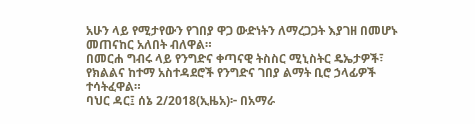አሁን ላይ የሚታየውን የገበያ ዋጋ ውድነትን ለማረጋጋት እያገዘ በመሆኑ መጠናከር አለበት ብለዋል።
በመርሐ ግብሩ ላይ የንግድና ቀጣናዊ ትስስር ሚኒስትር ዴኤታዎች፣ የክልልና ከተማ አስተዳደሮች የንግድና ገበያ ልማት ቢሮ ኃላፊዎች ተሳትፈዋል።
ባህር ዳር፤ ሰኔ 2/2018(ኢዜአ)፦ በአማራ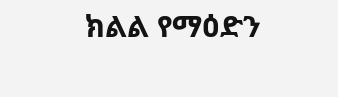ክልል የማዕድን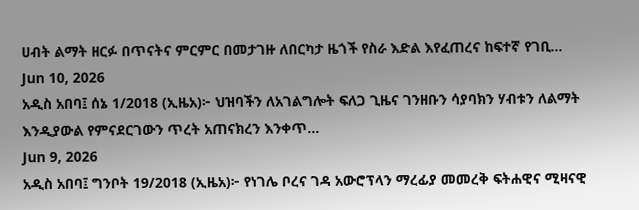ሀብት ልማት ዘርፉ በጥናትና ምርምር በመታገዙ ለበርካታ ዜጎች የስራ እድል እየፈጠረና ከፍተኛ የገቢ...
Jun 10, 2026
አዲስ አበባ፤ ሰኔ 1/2018 (ኢዜአ)፦ ህዝባችን ለአገልግሎት ፍለጋ ጊዜና ገንዘቡን ሳያባክን ሃብቱን ለልማት እንዲያውል የምናደርገውን ጥረት አጠናክረን እንቀጥ...
Jun 9, 2026
አዲስ አበባ፤ ግንቦት 19/2018 (ኢዜአ)፦ የነገሌ ቦረና ገዳ አውሮፕላን ማረፊያ መመረቅ ፍትሐዊና ሚዛናዊ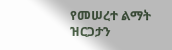የመሠረተ ልማት ዝርጋታን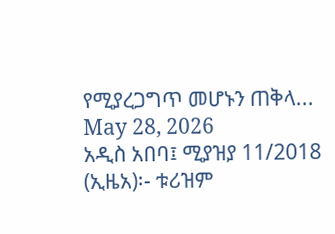የሚያረጋግጥ መሆኑን ጠቅላ...
May 28, 2026
አዲስ አበባ፤ ሚያዝያ 11/2018 (ኢዜአ)፡- ቱሪዝም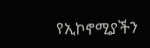የኢኮኖሚያችን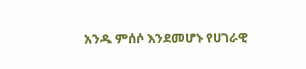አንዱ ምሰሶ እንደመሆኑ የሀገራዊ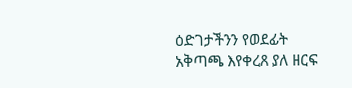ዕድገታችንን የወደፊት አቅጣጫ እየቀረጸ ያለ ዘርፍ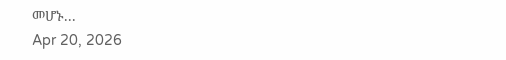መሆኑ...
Apr 20, 2026